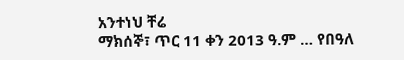አንተነህ ቸሬ
ማክሰኞ፣ ጥር 11 ቀን 2013 ዓ.ም … የበዓለ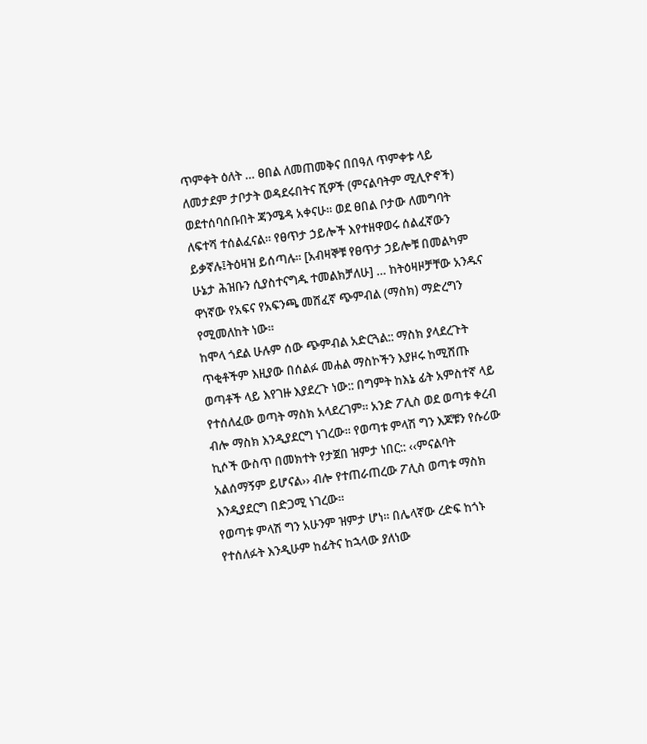ጥምቀት ዕለት … ፀበል ለመጠመቅና በበዓለ ጥምቀቱ ላይ ለመታደም ታቦታት ወዳደሩበትና ሺዎች (ምናልባትም ሚሊዮኖች) ወደተሰባሰቡበት ጃንሜዳ አቀናሁ፡፡ ወደ ፀበል ቦታው ለመግባት ለፍተሻ ተሰልፈናል፡፡ የፀጥታ ኃይሎች እየተዘዋወሩ ሰልፈኛውን ይቃኛሉ፤ትዕዛዝ ይሰጣሉ፡፡ [አብዛኞቹ የፀጥታ ኃይሎቹ በመልካም ሁኔታ ሕዝቡን ሲያስተናግዱ ተመልክቻለሁ] … ከትዕዛዞቻቸው አንዱና ዋነኛው የአፍና የአፍንጫ መሸፈኛ ጭምብል (ማስክ) ማድረግን የሚመለከት ነው፡፡
ከሞላ ጎደል ሁሉም ሰው ጭምብል አድርጓል:: ማስክ ያላደረጉት ጥቂቶችም እዚያው በሰልፉ መሐል ማስኮችን እያዞሩ ከሚሸጡ ወጣቶች ላይ እየገዙ እያደረጉ ነው:: በግምት ከእኔ ፊት አምስተኛ ላይ የተሰለፈው ወጣት ማስክ አላደረገም፡፡ አንድ ፖሊስ ወደ ወጣቱ ቀረብ ብሎ ማስክ እንዲያደርግ ነገረው፡፡ የወጣቱ ምላሽ ግን እጆቹን የሱሪው ኪሶች ውስጥ በመክተት የታጀበ ዝምታ ነበር:: ‹‹ምናልባት አልሰማኝም ይሆናል›› ብሎ የተጠራጠረው ፖሊስ ወጣቱ ማስክ እንዲያደርግ በድጋሚ ነገረው፡፡
የወጣቱ ምላሽ ግን አሁንም ዝምታ ሆነ፡፡ በሌላኛው ረድፍ ከጎኑ የተሰለፉት እንዲሁም ከፊትና ከኋላው ያለነው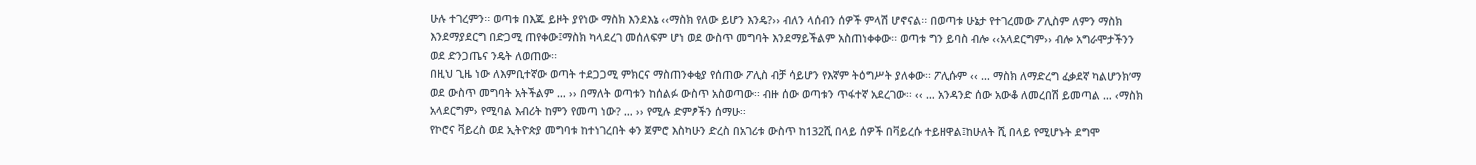ሁሉ ተገረምን፡፡ ወጣቱ በእጁ ይዞት ያየነው ማስክ እንደእኔ ‹‹ማስክ የለው ይሆን እንዴ?›› ብለን ላሰብን ሰዎች ምላሽ ሆኖናል፡፡ በወጣቱ ሁኔታ የተገረመው ፖሊስም ለምን ማስክ እንደማያደርግ በድጋሚ ጠየቀው፤ማስክ ካላደረገ መሰለፍም ሆነ ወደ ውስጥ መግባት እንደማይችልም አስጠነቀቀው፡፡ ወጣቱ ግን ይባስ ብሎ ‹‹አላደርግም›› ብሎ አግራሞታችንን ወደ ድንጋጤና ንዴት ለወጠው፡፡
በዚህ ጊዜ ነው ለእምቢተኛው ወጣት ተደጋጋሚ ምክርና ማስጠንቀቂያ የሰጠው ፖሊስ ብቻ ሳይሆን የእኛም ትዕግሥት ያለቀው፡፡ ፖሊሱም ‹‹ … ማስክ ለማድረግ ፈቃደኛ ካልሆንክ’ማ ወደ ውስጥ መግባት አትችልም … ›› በማለት ወጣቱን ከሰልፉ ውስጥ አስወጣው፡፡ ብዙ ሰው ወጣቱን ጥፋተኛ አደረገው፡፡ ‹‹ … አንዳንድ ሰው አውቆ ለመረበሽ ይመጣል … ‹ማስክ አላደርግም› የሚባል እብሪት ከምን የመጣ ነው? … ›› የሚሉ ድምፆችን ሰማሁ፡፡
የኮሮና ቫይረስ ወደ ኢትዮጵያ መግባቱ ከተነገረበት ቀን ጀምሮ እስካሁን ድረስ በአገሪቱ ውስጥ ከ132ሺ በላይ ሰዎች በቫይረሱ ተይዘዋል፤ከሁለት ሺ በላይ የሚሆኑት ደግሞ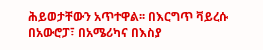ሕይወታቸውን አጥተዋል፡፡ በእርግጥ ቫይረሱ በአውሮፓ፣ በአሜሪካና በእስያ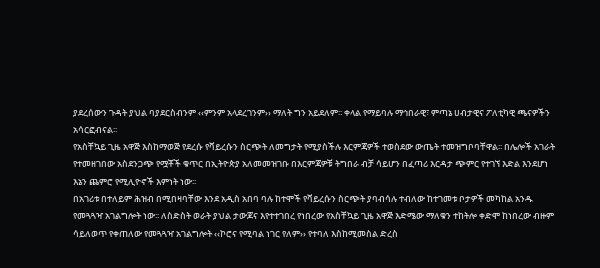ያደረሰውን ጉዳት ያህል ባያደርስብንም ‹‹ምንም አላደረገንም›› ማለት ግን አይደለም፡፡ ቀላል የማይባሉ ማኅበራዊ፣ ምጣኔ ሀብታዊና ፖለቲካዊ ጫናዎችን አሳርፎብናል፡፡
የአስቸኳይ ጊዜ አዋጅ እስከማወጅ የደረሱ የቫይረሱን ስርጭት ለመግታት የሚያስችሉ እርምጃዎች ተወስደው ውጤት ተመዝግቦባቸዋል፡፡ በሌሎች አገራት የተመዘገበው አስደንጋጭ የሟቾች ቁጥር በኢትዮጵያ አለመመዝገቡ በእርምጃዎቹ ትግበራ ብቻ ሳይሆን በፈጣሪ እርዳታ ጭምር የተገኘ እድል እንደሆነ እኔን ጨምሮ የሚሊዮኖች እምነት ነው፡፡
በአገሪቱ በተለይም ሕዝብ በሚበዛባቸው እንደ አዲስ አበባ ባሉ ከተሞች የቫይረሱን ስርጭት ያባብሳሉ ተብለው ከተገመቱ ቦታዎች መካከል አንዱ የመጓጓዣ አገልግሎት ነው፡፡ ለስድስት ወራት ያህል ታውጆና እየተተገበረ የነበረው የአስቸኳይ ጊዜ አዋጅ እድሜው ማለቁን ተከትሎ ቀድሞ ከነበረው ብዙም ሳይለወጥ የቀጠለው የመጓጓዣ አገልግሎት ‹‹ኮሮና የሚባል ነገር የለም›› የተባለ እስከሚመስል ድረስ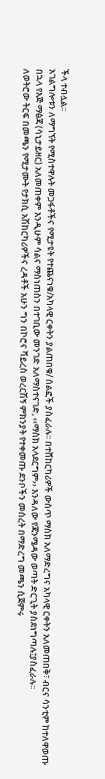ችላ ተብሏል፡፡
አገልግሎቱን ለማግኘት የሚስተዋሉት መጋፋቶችና የሚታዩት የተጨናነቁ/አካላዊ ርቀትን ያልጠበቁ/ ሰልፎች ያስፈራሉ፡፡ በተሸከርካሪዎች ውስጥ ማስክ አለማድረግና አካላዊ ርቀትን አለመጠበቅ፣ ብርና ሳንቲም ከተለዋወጡ
በኋላ የእጅ ማፅጃ (ሳኒታይዘር) አለመጠቀም እንዲሁም ሳልና ማስነጠስን በተገቢው መንገድ አለማስተናገድ, ‹‹ማስክ አላደርግም›› እንዳለው የጃንሜዳው ወጣት ድርጊት ያስደነግጣሉ፤ያስፈራሉ፡፡
ለወትሮው ትርፍ በመጫን የሚታሙት የታክሲ አሽከርካሪዎችና ረዳቶች አሁን ግን በኮሮና ቫይረስ ወረርሽኝ ምክንያት የተቀመጡ ደንቦችን መሰረት በማድረግ መጫን ሲጀምሩ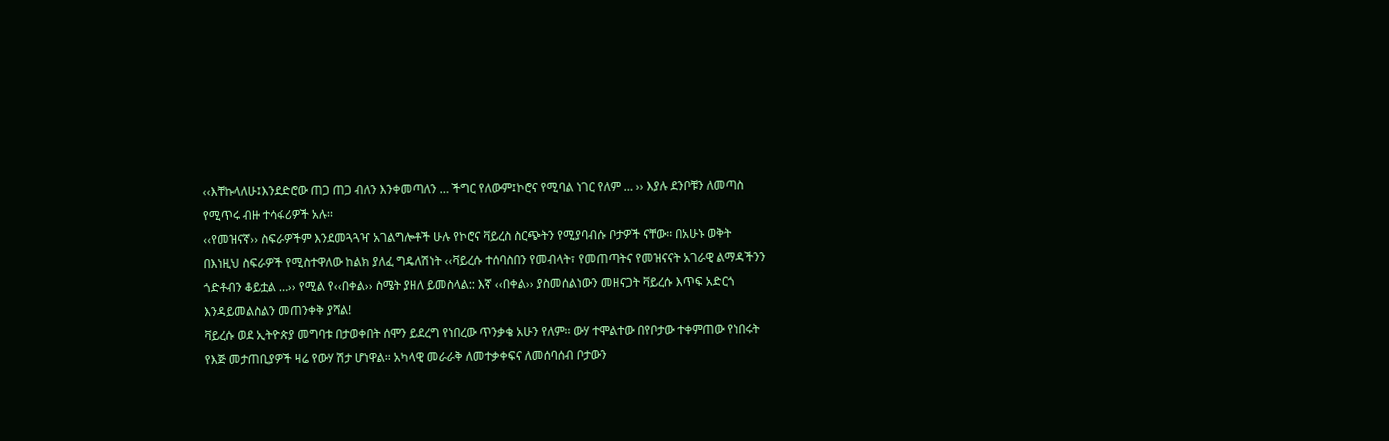‹‹እቸኩላለሁ፤እንደድሮው ጠጋ ጠጋ ብለን እንቀመጣለን … ችግር የለውም፤ኮሮና የሚባል ነገር የለም … ›› እያሉ ደንቦቹን ለመጣስ የሚጥሩ ብዙ ተሳፋሪዎች አሉ፡፡
‹‹የመዝናኛ›› ስፍራዎችም እንደመጓጓዣ አገልግሎቶች ሁሉ የኮሮና ቫይረስ ስርጭትን የሚያባብሱ ቦታዎች ናቸው፡፡ በአሁኑ ወቅት በእነዚህ ስፍራዎች የሚስተዋለው ከልክ ያለፈ ግዴለሽነት ‹‹ቫይረሱ ተሰባስበን የመብላት፣ የመጠጣትና የመዝናናት አገራዊ ልማዳችንን ጎድቶብን ቆይቷል …›› የሚል የ‹‹በቀል›› ስሜት ያዘለ ይመስላል:: እኛ ‹‹በቀል›› ያስመሰልነውን መዘናጋት ቫይረሱ እጥፍ አድርጎ እንዳይመልስልን መጠንቀቅ ያሻል!
ቫይረሱ ወደ ኢትዮጵያ መግባቱ በታወቀበት ሰሞን ይደረግ የነበረው ጥንቃቄ አሁን የለም፡፡ ውሃ ተሞልተው በየቦታው ተቀምጠው የነበሩት የእጅ መታጠቢያዎች ዛሬ የውሃ ሽታ ሆነዋል፡፡ አካላዊ መራራቅ ለመተቃቀፍና ለመሰባሰብ ቦታውን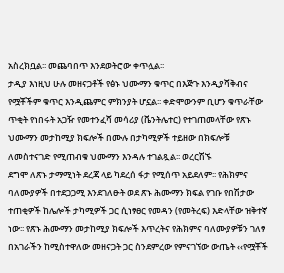አስረክቧል፡፡ መጨባበጥ እንደወትሮው ቀጥሏል፡፡
ታዲያ እነዚህ ሁሉ መዘናጋቶች የፅኑ ህሙማን ቁጥር በእጅጉ እንዲያሻቅብና የሟቾችም ቁጥር እንዲጨምር ምክንያት ሆኗል፡፡ ቀድሞውንም ቢሆን ቁጥራቸው ጥቂት የነበሩት አጋዥ የመተንፈሻ መሳሪያ (ቬንትሌተር) የተገጠመላቸው የጽኑ ህሙማን መታከሚያ ክፍሎች በሙሉ በታካሚዎች ተይዘው በክፍሎቹ ለመስተናገድ የሚጠብቁ ህሙማን እንዳሉ ተገልጿል፡፡ ወረርሽኙ
ደግሞ ለጽኑ ታማሚነት ደረጃ ላይ ካደረሰ ፋታ የሚሰጥ አይደለም፡፡ የሕክምና ባለሙያዎች በተደጋጋሚ እንደገለፁት ወደ ጽኑ ሕሙማን ክፍል የገቡ የበሽታው ተጠቂዎች ከሌሎች ታካሚዎች ጋር ሲነፃፀር የመዳን (የመትረፍ) እድላቸው ዝቅተኛ ነው፡፡ የጽኑ ሕሙማን መታከሚያ ክፍሎች እጥረትና የሕክምና ባለሙያዎቹን ገለፃ በአገራችን ከሚስተዋለው መዘናጋት ጋር ስንደምረው የምናገኘው ውጤት ‹‹የሟቾች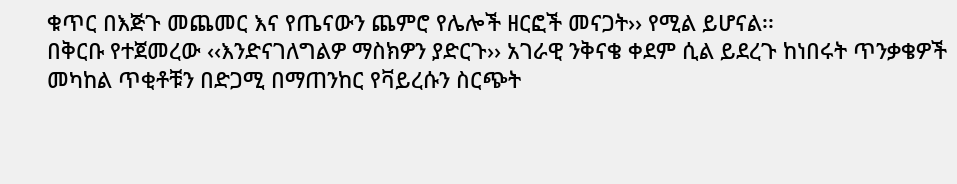ቁጥር በእጅጉ መጨመር እና የጤናውን ጨምሮ የሌሎች ዘርፎች መናጋት›› የሚል ይሆናል፡፡
በቅርቡ የተጀመረው ‹‹እንድናገለግልዎ ማስክዎን ያድርጉ›› አገራዊ ንቅናቄ ቀደም ሲል ይደረጉ ከነበሩት ጥንቃቄዎች መካከል ጥቂቶቹን በድጋሚ በማጠንከር የቫይረሱን ስርጭት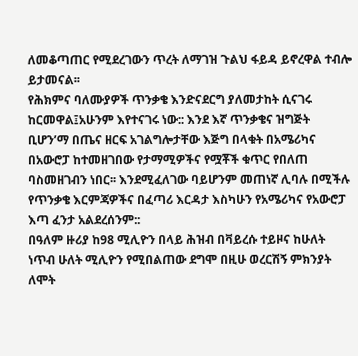ለመቆጣጠር የሚደረገውን ጥረት ለማገዝ ጉልህ ፋይዳ ይኖረዋል ተብሎ ይታመናል፡፡
የሕክምና ባለሙያዎች ጥንቃቄ እንድናደርግ ያለመታከት ሲናገሩ ከርመዋል፤አሁንም እየተናገሩ ነው:: እንደ እኛ ጥንቃቄና ዝግጅት ቢሆን’ማ በጤና ዘርፍ አገልግሎታቸው እጅግ በላቁት በአሜሪካና በአውሮፓ ከተመዘገበው የታማሚዎችና የሟቾች ቁጥር የበለጠ ባስመዘገብን ነበር፡፡ እንደሚፈለገው ባይሆንም መጠነኛ ሊባሉ በሚችሉ የጥንቃቄ እርምጃዎችና በፈጣሪ እርዳታ እስካሁን የአሜሪካና የአውሮፓ እጣ ፈንታ አልደረሰንም::
በዓለም ዙሪያ ከ98 ሚሊዮን በላይ ሕዝብ በቫይረሱ ተይዞና ከሁለት ነጥብ ሁለት ሚሊዮን የሚበልጠው ደግሞ በዚሁ ወረርሽኝ ምክንያት ለሞት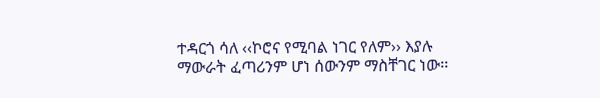ተዳርጎ ሳለ ‹‹ኮሮና የሚባል ነገር የለም›› እያሉ ማውራት ፈጣሪንም ሆነ ሰውንም ማስቸገር ነው፡፡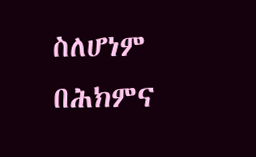ስለሆነም በሕክምና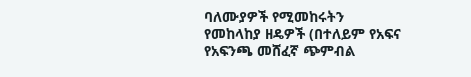ባለሙያዎች የሚመከሩትን የመከላከያ ዘዴዎች (በተለይም የአፍና የአፍንጫ መሸፈኛ ጭምብል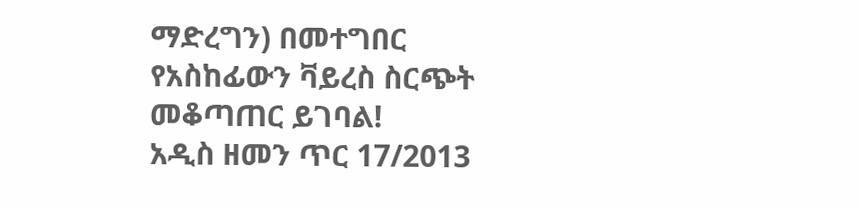ማድረግን) በመተግበር የአስከፊውን ቫይረስ ስርጭት መቆጣጠር ይገባል!
አዲስ ዘመን ጥር 17/2013